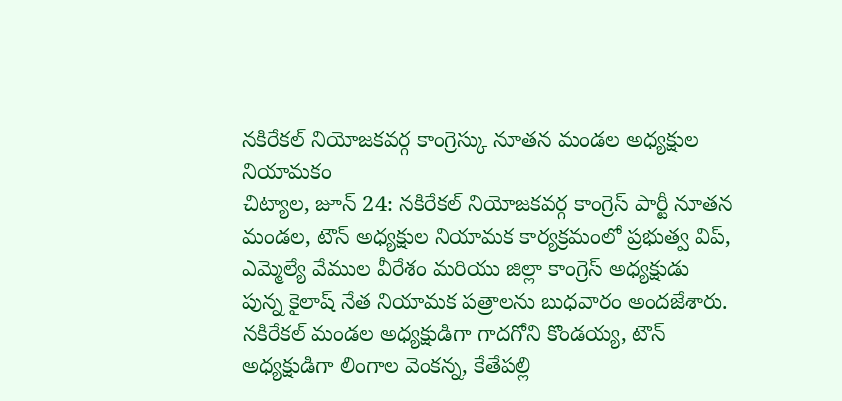నకిరేకల్ నియోజకవర్గ కాంగ్రెస్కు నూతన మండల అధ్యక్షుల నియామకం
చిట్యాల, జూన్ 24: నకిరేకల్ నియోజకవర్గ కాంగ్రెస్ పార్టీ నూతన మండల, టౌన్ అధ్యక్షుల నియామక కార్యక్రమంలో ప్రభుత్వ విప్, ఎమ్మెల్యే వేముల వీరేశం మరియు జిల్లా కాంగ్రెస్ అధ్యక్షుడు పున్న కైలాష్ నేత నియామక పత్రాలను బుధవారం అందజేశారు.
నకిరేకల్ మండల అధ్యక్షుడిగా గాదగోని కొండయ్య, టౌన్ అధ్యక్షుడిగా లింగాల వెంకన్న, కేతేపల్లి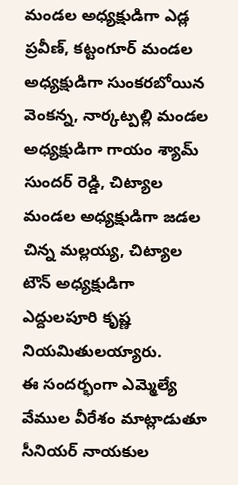మండల అధ్యక్షుడిగా ఎడ్ల ప్రవీణ్, కట్టంగూర్ మండల అధ్యక్షుడిగా సుంకరబోయిన వెంకన్న, నార్కట్పల్లి మండల అధ్యక్షుడిగా గాయం శ్యామ్ సుందర్ రెడ్డి, చిట్యాల మండల అధ్యక్షుడిగా జడల చిన్న మల్లయ్య, చిట్యాల టౌన్ అధ్యక్షుడిగా ఎద్దులపూరి కృష్ణ నియమితులయ్యారు.
ఈ సందర్భంగా ఎమ్మెల్యే వేముల వీరేశం మాట్లాడుతూ సీనియర్ నాయకుల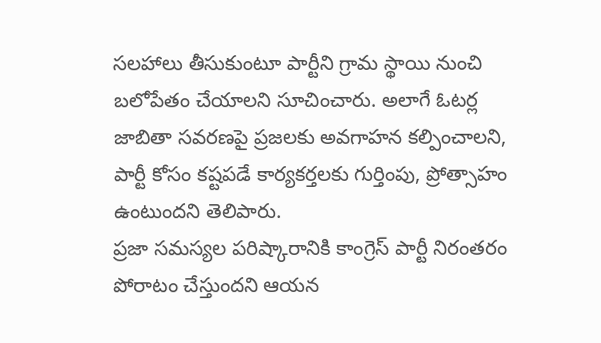సలహాలు తీసుకుంటూ పార్టీని గ్రామ స్థాయి నుంచి బలోపేతం చేయాలని సూచించారు. అలాగే ఓటర్ల జాబితా సవరణపై ప్రజలకు అవగాహన కల్పించాలని, పార్టీ కోసం కష్టపడే కార్యకర్తలకు గుర్తింపు, ప్రోత్సాహం ఉంటుందని తెలిపారు.
ప్రజా సమస్యల పరిష్కారానికి కాంగ్రెస్ పార్టీ నిరంతరం పోరాటం చేస్తుందని ఆయన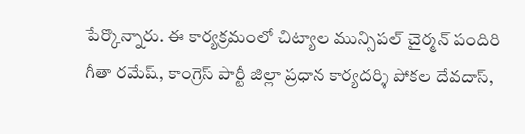పేర్కొన్నారు. ఈ కార్యక్రమంలో చిట్యాల మున్సిపల్ చైర్మన్ పందిరి గీతా రమేష్, కాంగ్రెస్ పార్టీ జిల్లా ప్రధాన కార్యదర్శి పోకల దేవదాస్,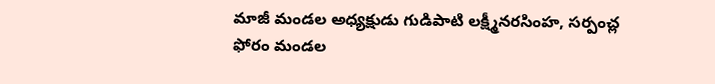మాజీ మండల అధ్యక్షుడు గుడిపాటి లక్ష్మీనరసింహ, సర్పంచ్ల ఫోరం మండల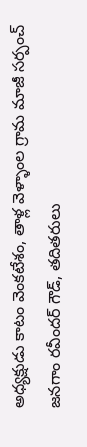అధ్యక్షుడు కాటం వెంకటేశం, తాళ్ల వెళ్ళాంల గ్రామ మాజీ సర్పంచ్ జనగాం రవీందర్ గౌడ్, తదితరులు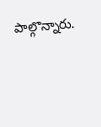పాల్గొన్నారు.